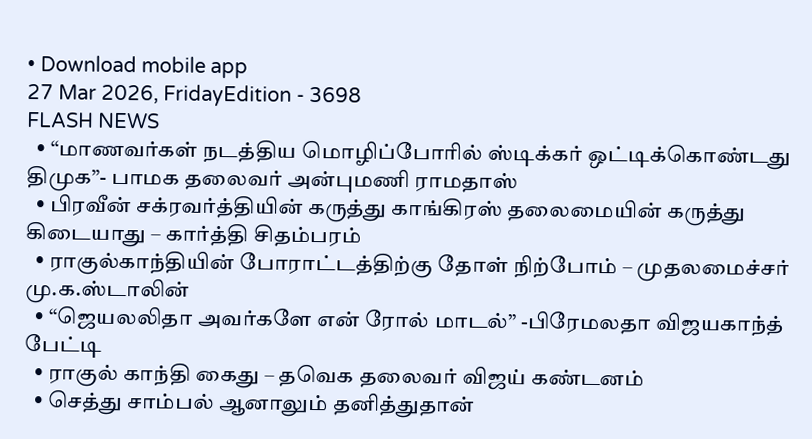• Download mobile app
27 Mar 2026, FridayEdition - 3698
FLASH NEWS
  • “மாணவர்கள் நடத்திய மொழிப்போரில் ஸ்டிக்கர் ஒட்டிக்கொண்டது திமுக”- பாமக தலைவர் அன்புமணி ராமதாஸ்
  • பிரவீன் சக்ரவர்த்தியின் கருத்து காங்கிரஸ் தலைமையின் கருத்து கிடையாது – கார்த்தி சிதம்பரம்
  • ராகுல்காந்தியின் போராட்டத்திற்கு தோள் நிற்போம் – முதலமைச்சர் மு.க.ஸ்டாலின்
  • “ஜெயலலிதா அவர்களே என் ரோல் மாடல்” -பிரேமலதா விஜயகாந்த் பேட்டி
  • ராகுல் காந்தி கைது – தவெக தலைவர் விஜய் கண்டனம்
  • செத்து சாம்பல் ஆனாலும் தனித்துதான்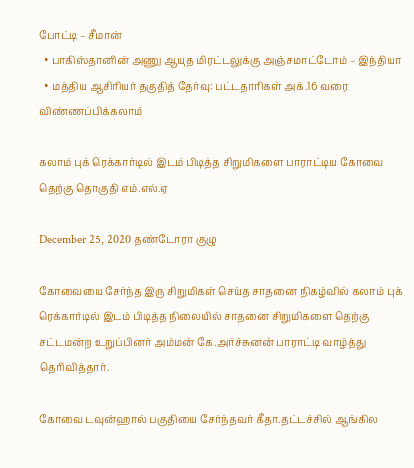போட்டி – சீமான்
  • பாகிஸ்தானின் அணு ஆயுத மிரட்டலுக்கு அஞ்சமாட்டோம் – இந்தியா
  • மத்திய ஆசிரியர் தகுதித் தேர்வு: பட்டதாரிகள் அக்.16 வரை விண்ணப்பிக்கலாம்

கலாம் புக் ரெக்கார்டில் இடம் பிடித்த சிறுமிகளை பாராட்டிய கோவை தெற்கு தொகுதி எம்.எல்.ஏ

December 25, 2020 தண்டோரா குழு

கோவையை சேர்ந்த இரு சிறுமிகள் செய்த சாதனை நிகழ்வில் கலாம் புக் ரெக்கார்டில் இடம் பிடித்த நிலையில் சாதனை சிறுமிகளை தெற்கு சட்டமன்ற உறுப்பினர் அம்மன் கே.அர்ச்சுனன் பாராட்டி வாழ்த்து தெரிவித்தார்.

கோவை டவுன்ஹால் பகுதியை சேர்ந்தவர் கீதா.தட்டச்சில் ஆங்கில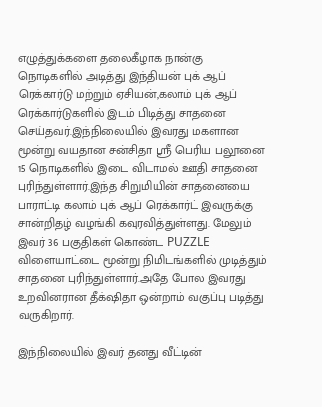எழுத்துக்களை தலைகீழாக நான்கு நொடிகளில் அடித்து இந்தியன் புக் ஆப் ரெக்கார்டு மற்றும் ஏசியன்,கலாம் புக் ஆப் ரெக்கார்டுகளில் இடம் பிடித்து சாதனை செய்தவர்.இந்நிலையில் இவரது மகளான மூன்று வயதான சன்சிதா ஸ்ரீ பெரிய பலூனை 15 நொடிகளில் இடை விடாமல் ஊதி சாதனை புரிந்துள்ளார்.இந்த சிறுமியின் சாதனையை பாராட்டி கலாம் புக் ஆப் ரெக்கார்ட் இவருக்கு சான்றிதழ் வழங்கி கவுரவித்துள்ளது. மேலும் இவர் 36 பகுதிகள் கொண்ட PUZZLE விளையாட்டை மூன்று நிமிடங்களில் முடித்தும் சாதனை புரிந்துள்ளார்.அதே போல இவரது உறவினரான தீக்‌ஷிதா ஒன்றாம் வகுப்பு படித்து வருகிறார்.

இந்நிலையில் இவர் தனது வீட்டின்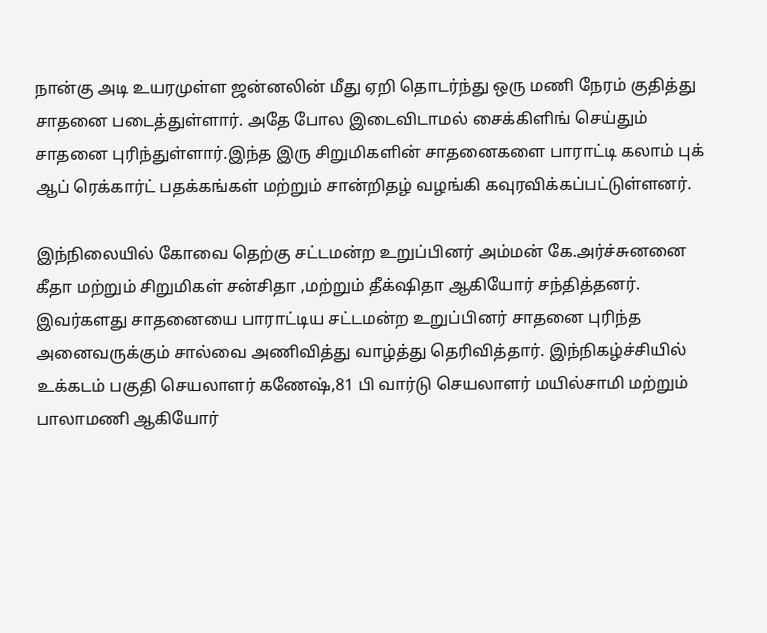நான்கு அடி உயரமுள்ள ஜன்னலின் மீது ஏறி தொடர்ந்து ஒரு மணி நேரம் குதித்து சாதனை படைத்துள்ளார். அதே போல இடைவிடாமல் சைக்கிளிங் செய்தும் சாதனை புரிந்துள்ளார்.இந்த இரு சிறுமிகளின் சாதனைகளை பாராட்டி கலாம் புக் ஆப் ரெக்கார்ட் பதக்கங்கள் மற்றும் சான்றிதழ் வழங்கி கவுரவிக்கப்பட்டுள்ளனர்.

இந்நிலையில் கோவை தெற்கு சட்டமன்ற உறுப்பினர் அம்மன் கே.அர்ச்சுனனை கீதா மற்றும் சிறுமிகள் சன்சிதா ,மற்றும் தீக்‌ஷிதா ஆகியோர் சந்தித்தனர். இவர்களது சாதனையை பாராட்டிய சட்டமன்ற உறுப்பினர் சாதனை புரிந்த அனைவருக்கும் சால்வை அணிவித்து வாழ்த்து தெரிவித்தார். இந்நிகழ்ச்சியில் உக்கடம் பகுதி செயலாளர் கணேஷ்,81 பி வார்டு செயலாளர் மயில்சாமி மற்றும் பாலாமணி ஆகியோர்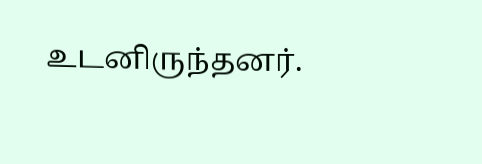உடனிருந்தனர்.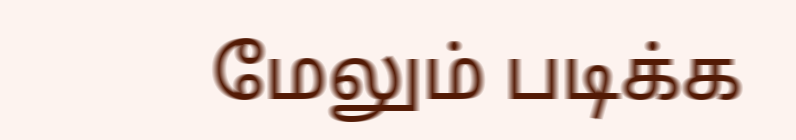மேலும் படிக்க